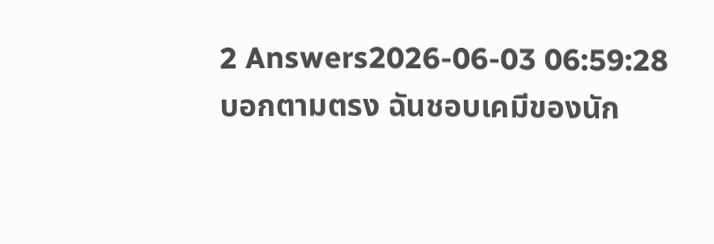2 Answers2026-06-03 06:59:28
บอกตามตรง ฉันชอบเคมีของนัก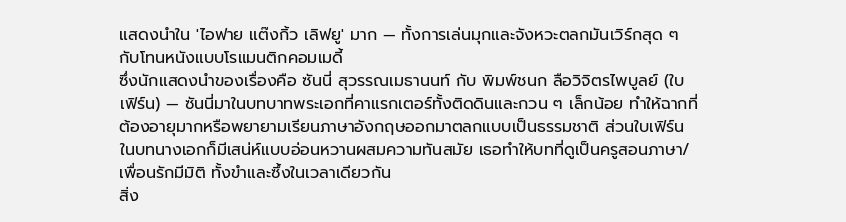แสดงนำใน 'ไอฟาย แต๊งกิ้ว เลิฟยู' มาก — ทั้งการเล่นมุกและจังหวะตลกมันเวิร์กสุด ๆ กับโทนหนังแบบโรแมนติกคอมเมดี้
ซึ่งนักแสดงนำของเรื่องคือ ซันนี่ สุวรรณเมธานนท์ กับ พิมพ์ชนก ลือวิจิตรไพบูลย์ (ใบเฟิร์น) — ซันนี่มาในบทบาทพระเอกที่คาแรกเตอร์ทั้งติดดินและกวน ๆ เล็กน้อย ทำให้ฉากที่ต้องอายุมากหรือพยายามเรียนภาษาอังกฤษออกมาตลกแบบเป็นธรรมชาติ ส่วนใบเฟิร์นในบทนางเอกก็มีเสน่ห์แบบอ่อนหวานผสมความทันสมัย เธอทำให้บทที่ดูเป็นครูสอนภาษา/เพื่อนรักมีมิติ ทั้งขำและซึ้งในเวลาเดียวกัน
สิ่ง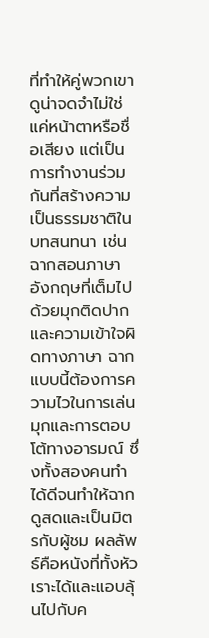ที่ทำให้คู่พวกเขาดูน่าจดจำไม่ใช่แค่หน้าตาหรือชื่อเสียง แต่เป็นการทำงานร่วมกันที่สร้างความเป็นธรรมชาติในบทสนทนา เช่นฉากสอนภาษาอังกฤษที่เต็มไปด้วยมุกติดปากและความเข้าใจผิดทางภาษา ฉากแบบนี้ต้องการความไวในการเล่นมุกและการตอบโต้ทางอารมณ์ ซึ่งทั้งสองคนทำได้ดีจนทำให้ฉากดูสดและเป็นมิตรกับผู้ชม ผลลัพธ์คือหนังที่ทั้งหัวเราะได้และแอบลุ้นไปกับค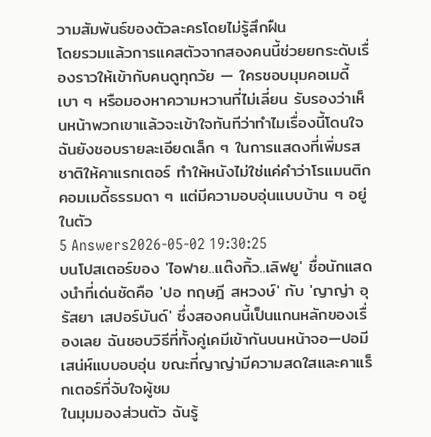วามสัมพันธ์ของตัวละครโดยไม่รู้สึกฝืน
โดยรวมแล้วการแคสตัวจากสองคนนี้ช่วยยกระดับเรื่องราวให้เข้ากับคนดูทุกวัย — ใครชอบมุมคอเมดี้เบา ๆ หรือมองหาความหวานที่ไม่เลี่ยน รับรองว่าเห็นหน้าพวกเขาแล้วจะเข้าใจทันทีว่าทำไมเรื่องนี้โดนใจ ฉันยังชอบรายละเอียดเล็ก ๆ ในการแสดงที่เพิ่มรสชาติให้คาแรกเตอร์ ทำให้หนังไม่ใช่แค่คำว่าโรแมนติกคอมเมดี้ธรรมดา ๆ แต่มีความอบอุ่นแบบบ้าน ๆ อยู่ในตัว
5 Answers2026-05-02 19:30:25
บนโปสเตอร์ของ 'ไอฟาย..แต๊งกิ้ว..เลิฟยู' ชื่อนักแสดงนำที่เด่นชัดคือ 'ปอ ทฤษฎี สหวงษ์' กับ 'ญาญ่า อุรัสยา เสปอร์บันด์' ซึ่งสองคนนี้เป็นแกนหลักของเรื่องเลย ฉันชอบวิธีที่ทั้งคู่เคมีเข้ากันบนหน้าจอ—ปอมีเสน่ห์แบบอบอุ่น ขณะที่ญาญ่ามีความสดใสและคาแร็กเตอร์ที่จับใจผู้ชม
ในมุมมองส่วนตัว ฉันรู้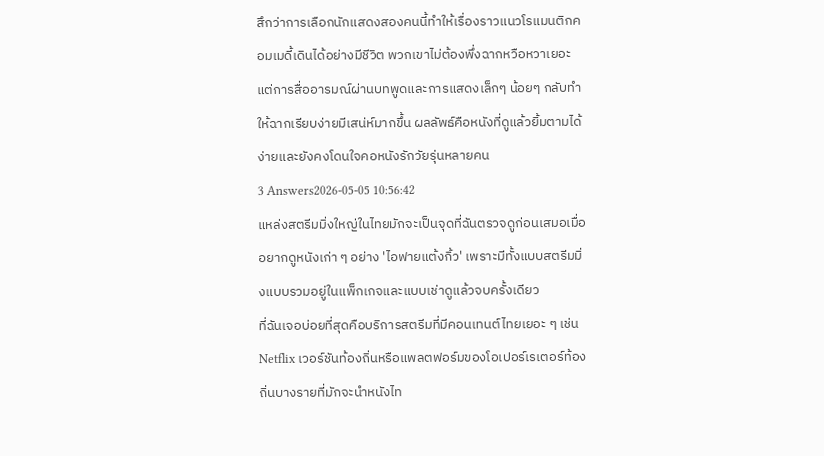สึกว่าการเลือกนักแสดงสองคนนี้ทำให้เรื่องราวแนวโรแมนติกคอมเมดี้เดินได้อย่างมีชีวิต พวกเขาไม่ต้องพึ่งฉากหวือหวาเยอะ แต่การสื่ออารมณ์ผ่านบทพูดและการแสดงเล็กๆ น้อยๆ กลับทำให้ฉากเรียบง่ายมีเสน่ห์มากขึ้น ผลลัพธ์คือหนังที่ดูแล้วยิ้มตามได้ง่ายและยังคงโดนใจคอหนังรักวัยรุ่นหลายคน
3 Answers2026-05-05 10:56:42
แหล่งสตรีมมิ่งใหญ่ในไทยมักจะเป็นจุดที่ฉันตรวจดูก่อนเสมอเมื่ออยากดูหนังเก่า ๆ อย่าง 'ไอฟายแต้งกิ้ว' เพราะมีทั้งแบบสตรีมมิ่งแบบรวมอยู่ในแพ็กเกจและแบบเช่าดูแล้วจบครั้งเดียว
ที่ฉันเจอบ่อยที่สุดคือบริการสตรีมที่มีคอนเทนต์ไทยเยอะ ๆ เช่น Netflix เวอร์ชันท้องถิ่นหรือแพลตฟอร์มของโอเปอร์เรเตอร์ท้องถิ่นบางรายที่มักจะนำหนังไท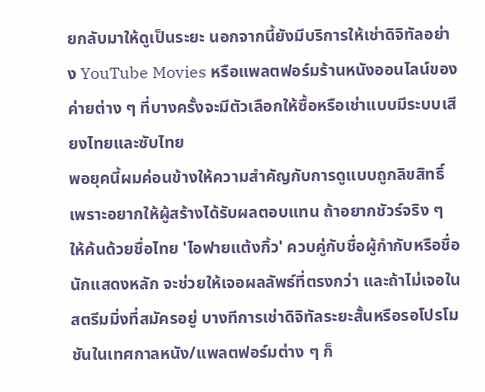ยกลับมาให้ดูเป็นระยะ นอกจากนี้ยังมีบริการให้เช่าดิจิทัลอย่าง YouTube Movies หรือแพลตฟอร์มร้านหนังออนไลน์ของค่ายต่าง ๆ ที่บางครั้งจะมีตัวเลือกให้ซื้อหรือเช่าแบบมีระบบเสียงไทยและซับไทย
พอยุคนี้ผมค่อนข้างให้ความสำคัญกับการดูแบบถูกลิขสิทธิ์ เพราะอยากให้ผู้สร้างได้รับผลตอบแทน ถ้าอยากชัวร์จริง ๆ ให้ค้นด้วยชื่อไทย 'ไอฟายแต้งกิ้ว' ควบคู่กับชื่อผู้กำกับหรือชื่อนักแสดงหลัก จะช่วยให้เจอผลลัพธ์ที่ตรงกว่า และถ้าไม่เจอในสตรีมมิ่งที่สมัครอยู่ บางทีการเช่าดิจิทัลระยะสั้นหรือรอโปรโมชันในเทศกาลหนัง/แพลตฟอร์มต่าง ๆ ก็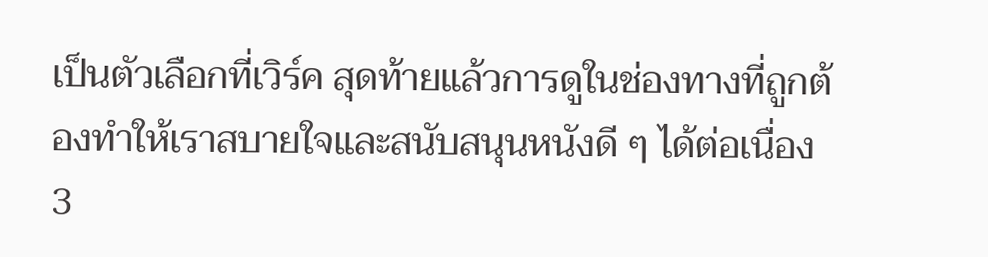เป็นตัวเลือกที่เวิร์ค สุดท้ายแล้วการดูในช่องทางที่ถูกต้องทำให้เราสบายใจและสนับสนุนหนังดี ๆ ได้ต่อเนื่อง
3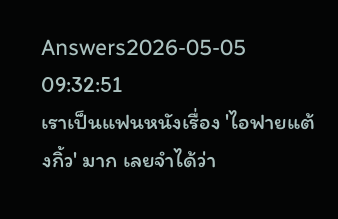Answers2026-05-05 09:32:51
เราเป็นแฟนหนังเรื่อง 'ไอฟายแต้งกิ้ว' มาก เลยจำได้ว่า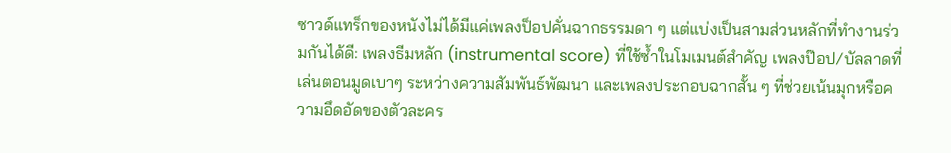ซาวด์แทร็กของหนังไม่ได้มีแค่เพลงป็อปคั่นฉากธรรมดา ๆ แต่แบ่งเป็นสามส่วนหลักที่ทำงานร่วมกันได้ดี: เพลงธีมหลัก (instrumental score) ที่ใช้ซ้ำในโมเมนต์สำคัญ เพลงป๊อป/บัลลาดที่เล่นตอนมูดเบาๆ ระหว่างความสัมพันธ์พัฒนา และเพลงประกอบฉากสั้น ๆ ที่ช่วยเน้นมุกหรือความอึดอัดของตัวละคร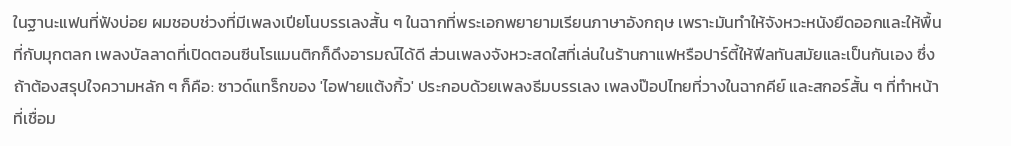ในฐานะแฟนที่ฟังบ่อย ผมชอบช่วงที่มีเพลงเปียโนบรรเลงสั้น ๆ ในฉากที่พระเอกพยายามเรียนภาษาอังกฤษ เพราะมันทำให้จังหวะหนังยืดออกและให้พื้นที่กับมุกตลก เพลงบัลลาดที่เปิดตอนซีนโรแมนติกก็ดึงอารมณ์ได้ดี ส่วนเพลงจังหวะสดใสที่เล่นในร้านกาแฟหรือปาร์ตี้ให้ฟีลทันสมัยและเป็นกันเอง ซึ่งถ้าต้องสรุปใจความหลัก ๆ ก็คือ: ซาวด์แทร็กของ 'ไอฟายแต้งกิ้ว' ประกอบด้วยเพลงธีมบรรเลง เพลงป๊อปไทยที่วางในฉากคีย์ และสกอร์สั้น ๆ ที่ทำหน้าที่เชื่อม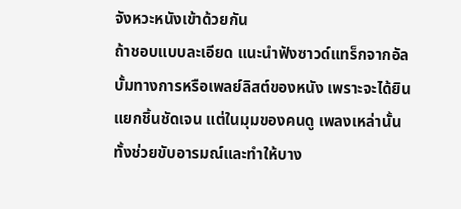จังหวะหนังเข้าด้วยกัน
ถ้าชอบแบบละเอียด แนะนำฟังซาวด์แทร็กจากอัลบั้มทางการหรือเพลย์ลิสต์ของหนัง เพราะจะได้ยินแยกชิ้นชัดเจน แต่ในมุมของคนดู เพลงเหล่านั้นทั้งช่วยขับอารมณ์และทำให้บาง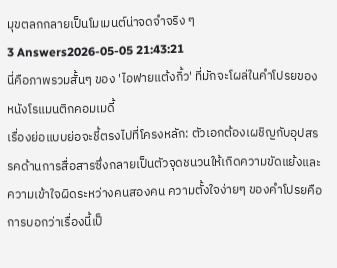มุขตลกกลายเป็นโมเมนต์น่าจดจำจริง ๆ
3 Answers2026-05-05 21:43:21
นี่คือภาพรวมสั้นๆ ของ 'ไอฟายแต้งกิ้ว' ที่มักจะโผล่ในคำโปรยของหนังโรแมนติกคอมเมดี้
เรื่องย่อแบบย่อจะชี้ตรงไปที่โครงหลัก: ตัวเอกต้องเผชิญกับอุปสรรคด้านการสื่อสารซึ่งกลายเป็นตัวจุดชนวนให้เกิดความขัดแย้งและความเข้าใจผิดระหว่างคนสองคน ความตั้งใจง่ายๆ ของคำโปรยคือการบอกว่าเรื่องนี้เป็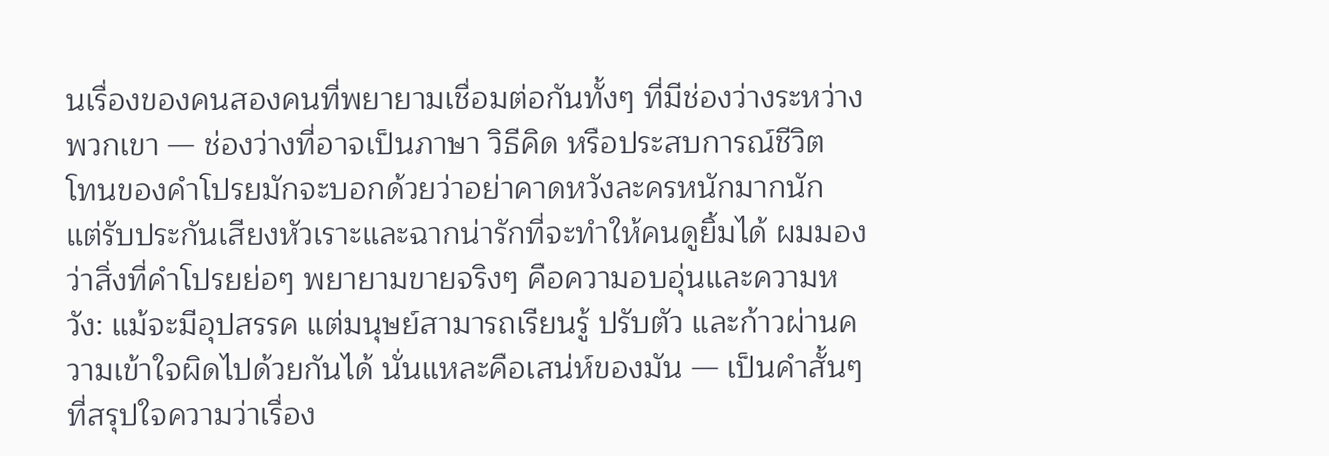นเรื่องของคนสองคนที่พยายามเชื่อมต่อกันทั้งๆ ที่มีช่องว่างระหว่างพวกเขา — ช่องว่างที่อาจเป็นภาษา วิธีคิด หรือประสบการณ์ชีวิต
โทนของคำโปรยมักจะบอกด้วยว่าอย่าคาดหวังละครหนักมากนัก แต่รับประกันเสียงหัวเราะและฉากน่ารักที่จะทำให้คนดูยิ้มได้ ผมมองว่าสิ่งที่คำโปรยย่อๆ พยายามขายจริงๆ คือความอบอุ่นและความหวัง: แม้จะมีอุปสรรค แต่มนุษย์สามารถเรียนรู้ ปรับตัว และก้าวผ่านความเข้าใจผิดไปด้วยกันได้ นั่นแหละคือเสน่ห์ของมัน — เป็นคำสั้นๆ ที่สรุปใจความว่าเรื่อง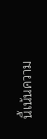นี้เน้นความ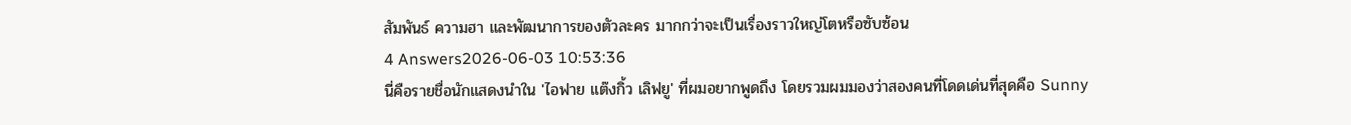สัมพันธ์ ความฮา และพัฒนาการของตัวละคร มากกว่าจะเป็นเรื่องราวใหญ่โตหรือซับซ้อน
4 Answers2026-06-03 10:53:36
นี่คือรายชื่อนักแสดงนำใน 'ไอฟาย แต๊งกิ้ว เลิฟยู' ที่ผมอยากพูดถึง โดยรวมผมมองว่าสองคนที่โดดเด่นที่สุดคือ Sunny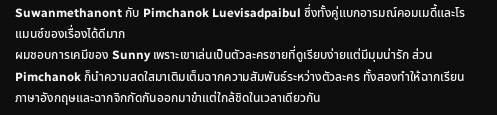Suwanmethanont กับ Pimchanok Luevisadpaibul ซึ่งทั้งคู่แบกอารมณ์คอมเมดี้และโรแมนซ์ของเรื่องได้ดีมาก
ผมชอบการเคมีของ Sunny เพราะเขาเล่นเป็นตัวละครชายที่ดูเรียบง่ายแต่มีมุมน่ารัก ส่วน Pimchanok ก็นำความสดใสมาเติมเต็มฉากความสัมพันธ์ระหว่างตัวละคร ทั้งสองทำให้ฉากเรียนภาษาอังกฤษและฉากจิกกัดกันออกมาขำแต่ใกล้ชิดในเวลาเดียวกัน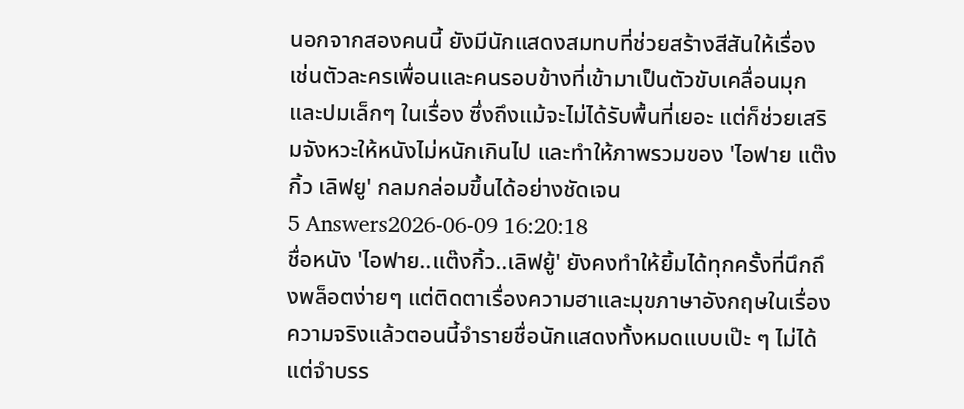นอกจากสองคนนี้ ยังมีนักแสดงสมทบที่ช่วยสร้างสีสันให้เรื่อง เช่นตัวละครเพื่อนและคนรอบข้างที่เข้ามาเป็นตัวขับเคลื่อนมุกและปมเล็กๆ ในเรื่อง ซึ่งถึงแม้จะไม่ได้รับพื้นที่เยอะ แต่ก็ช่วยเสริมจังหวะให้หนังไม่หนักเกินไป และทำให้ภาพรวมของ 'ไอฟาย แต๊งกิ้ว เลิฟยู' กลมกล่อมขึ้นได้อย่างชัดเจน
5 Answers2026-06-09 16:20:18
ชื่อหนัง 'ไอฟาย..แต๊งกิ้ว..เลิฟยู้' ยังคงทำให้ยิ้มได้ทุกครั้งที่นึกถึงพล็อตง่ายๆ แต่ติดตาเรื่องความฮาและมุขภาษาอังกฤษในเรื่อง
ความจริงแล้วตอนนี้จำรายชื่อนักแสดงทั้งหมดแบบเป๊ะ ๆ ไม่ได้ แต่จำบรร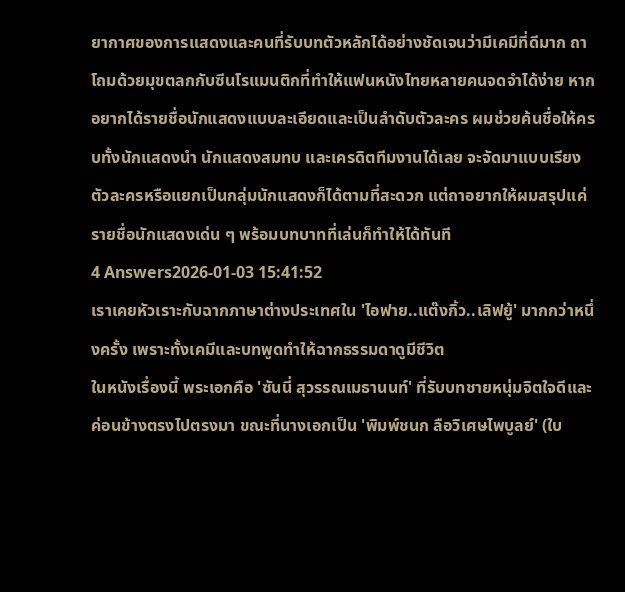ยากาศของการแสดงและคนที่รับบทตัวหลักได้อย่างชัดเจนว่ามีเคมีที่ดีมาก ถาโถมด้วยมุขตลกกับซีนโรแมนติกที่ทำให้แฟนหนังไทยหลายคนจดจำได้ง่าย หากอยากได้รายชื่อนักแสดงแบบละเอียดและเป็นลำดับตัวละคร ผมช่วยค้นชื่อให้ครบทั้งนักแสดงนำ นักแสดงสมทบ และเครดิตทีมงานได้เลย จะจัดมาแบบเรียงตัวละครหรือแยกเป็นกลุ่มนักแสดงก็ได้ตามที่สะดวก แต่ถาอยากให้ผมสรุปแค่รายชื่อนักแสดงเด่น ๆ พร้อมบทบาทที่เล่นก็ทำให้ได้ทันที
4 Answers2026-01-03 15:41:52
เราเคยหัวเราะกับฉากภาษาต่างประเทศใน 'ไอฟาย..แต๊งกิ้ว..เลิฟยู้' มากกว่าหนึ่งครั้ง เพราะทั้งเคมีและบทพูดทำให้ฉากธรรมดาดูมีชีวิต
ในหนังเรื่องนี้ พระเอกคือ 'ซันนี่ สุวรรณเมธานนท์' ที่รับบทชายหนุ่มจิตใจดีและค่อนข้างตรงไปตรงมา ขณะที่นางเอกเป็น 'พิมพ์ชนก ลือวิเศษไพบูลย์' (ใบ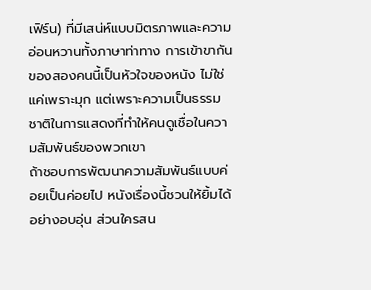เฟิร์น) ที่มีเสน่ห์แบบมิตรภาพและความอ่อนหวานทั้งภาษาท่าทาง การเข้าขากันของสองคนนี้เป็นหัวใจของหนัง ไม่ใช่แค่เพราะมุก แต่เพราะความเป็นธรรมชาติในการแสดงที่ทำให้คนดูเชื่อในความสัมพันธ์ของพวกเขา
ถ้าชอบการพัฒนาความสัมพันธ์แบบค่อยเป็นค่อยไป หนังเรื่องนี้ชวนให้ยิ้มได้อย่างอบอุ่น ส่วนใครสน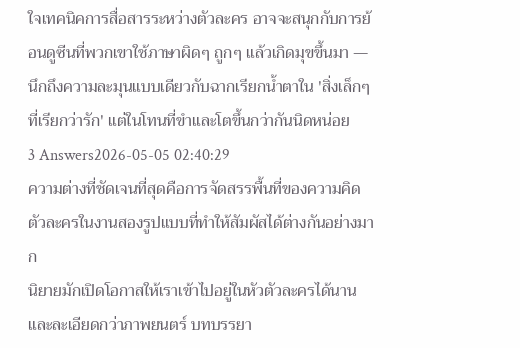ใจเทคนิคการสื่อสารระหว่างตัวละคร อาจจะสนุกกับการย้อนดูซีนที่พวกเขาใช้ภาษาผิดๆ ถูกๆ แล้วเกิดมุขขึ้นมา — นึกถึงความละมุนแบบเดียวกับฉากเรียกน้ำตาใน 'สิ่งเล็กๆ ที่เรียกว่ารัก' แต่ในโทนที่ขำและโตขึ้นกว่ากันนิดหน่อย
3 Answers2026-05-05 02:40:29
ความต่างที่ชัดเจนที่สุดคือการจัดสรรพื้นที่ของความคิดตัวละครในงานสองรูปแบบที่ทำให้สัมผัสได้ต่างกันอย่างมาก
นิยายมักเปิดโอกาสให้เราเข้าไปอยู่ในหัวตัวละครได้นานและละเอียดกว่าภาพยนตร์ บทบรรยา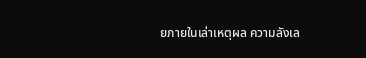ยภายในเล่าเหตุผล ความลังเล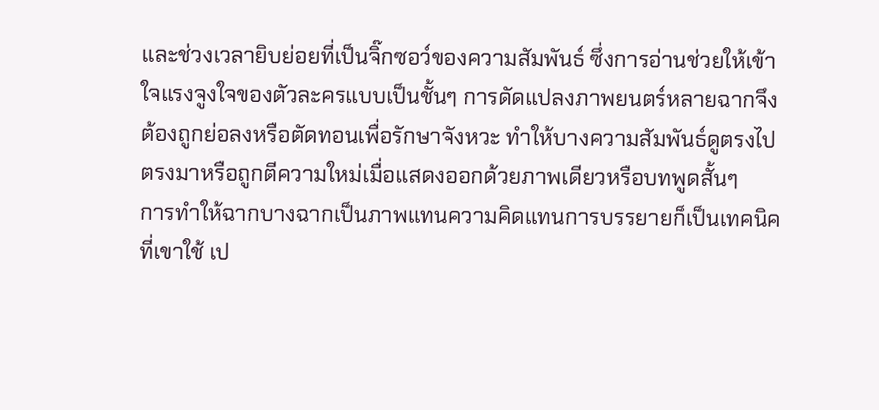และช่วงเวลายิบย่อยที่เป็นจิ๊กซอว์ของความสัมพันธ์ ซึ่งการอ่านช่วยให้เข้าใจแรงจูงใจของตัวละครแบบเป็นชั้นๆ การดัดแปลงภาพยนตร์หลายฉากจึงต้องถูกย่อลงหรือตัดทอนเพื่อรักษาจังหวะ ทำให้บางความสัมพันธ์ดูตรงไปตรงมาหรือถูกตีความใหม่เมื่อแสดงออกด้วยภาพเดียวหรือบทพูดสั้นๆ
การทำให้ฉากบางฉากเป็นภาพแทนความคิดแทนการบรรยายก็เป็นเทคนิคที่เขาใช้ เป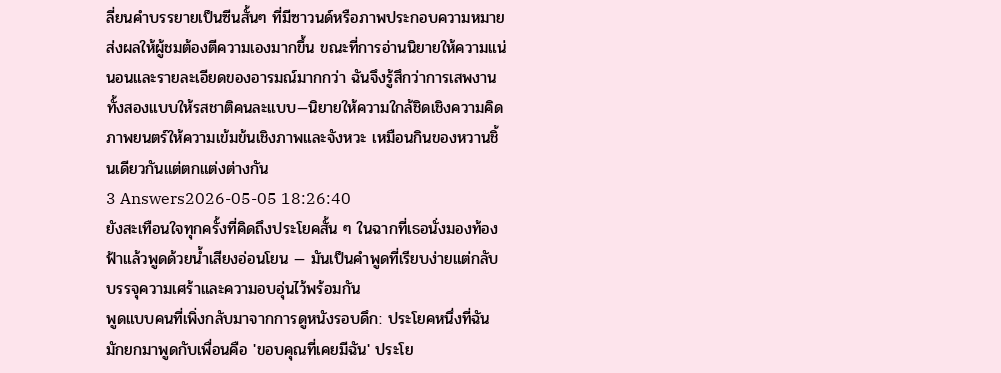ลี่ยนคำบรรยายเป็นซีนสั้นๆ ที่มีซาวนด์หรือภาพประกอบความหมาย ส่งผลให้ผู้ชมต้องตีความเองมากขึ้น ขณะที่การอ่านนิยายให้ความแน่นอนและรายละเอียดของอารมณ์มากกว่า ฉันจึงรู้สึกว่าการเสพงานทั้งสองแบบให้รสชาติคนละแบบ—นิยายให้ความใกล้ชิดเชิงความคิด ภาพยนตร์ให้ความเข้มข้นเชิงภาพและจังหวะ เหมือนกินของหวานชิ้นเดียวกันแต่ตกแต่งต่างกัน
3 Answers2026-05-05 18:26:40
ยังสะเทือนใจทุกครั้งที่คิดถึงประโยคสั้น ๆ ในฉากที่เธอนั่งมองท้องฟ้าแล้วพูดด้วยน้ำเสียงอ่อนโยน — มันเป็นคำพูดที่เรียบง่ายแต่กลับบรรจุความเศร้าและความอบอุ่นไว้พร้อมกัน
พูดแบบคนที่เพิ่งกลับมาจากการดูหนังรอบดึก: ประโยคหนึ่งที่ฉันมักยกมาพูดกับเพื่อนคือ 'ขอบคุณที่เคยมีฉัน' ประโย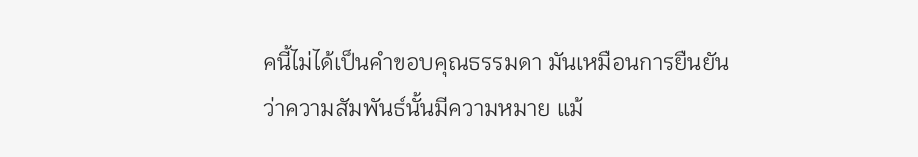คนี้ไม่ได้เป็นคำขอบคุณธรรมดา มันเหมือนการยืนยันว่าความสัมพันธ์นั้นมีความหมาย แม้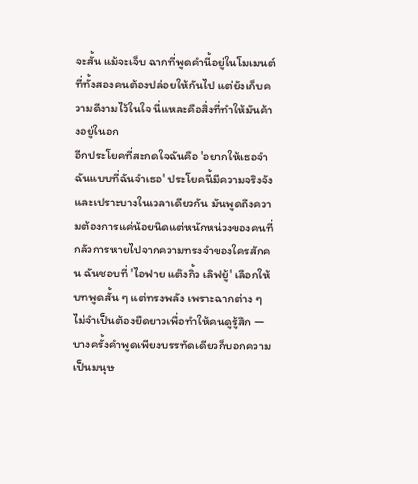จะสั้น แม้จะเจ็บ ฉากที่พูดคำนี้อยู่ในโมเมนต์ที่ทั้งสองคนต้องปล่อยให้กันไป แต่ยังเก็บความดีงามไว้ในใจ นี่แหละคือสิ่งที่ทำให้มันค้างอยู่ในอก
อีกประโยคที่สะกดใจฉันคือ 'อยากให้เธอจำฉันแบบที่ฉันจำเธอ' ประโยคนี้มีความจริงจังและเปราะบางในเวลาเดียวกัน มันพูดถึงความต้องการแค่น้อยนิดแต่หนักหน่วงของคนที่กลัวการหายไปจากความทรงจำของใครสักคน ฉันชอบที่ 'ไอฟาย แต๊งกิ้ว เลิฟยู้' เลือกให้บทพูดสั้น ๆ แต่ทรงพลัง เพราะฉากต่าง ๆ ไม่จำเป็นต้องยืดยาวเพื่อทำให้คนดูรู้สึก — บางครั้งคำพูดเพียงบรรทัดเดียวก็บอกความเป็นมนุษ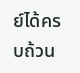ย์ได้ครบถ้วน